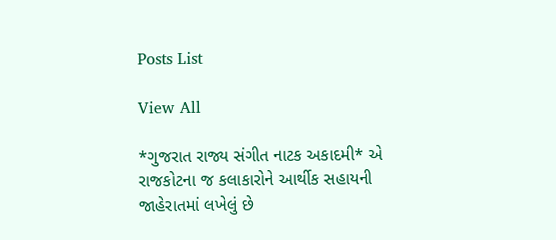Posts List

View All

*ગુજરાત રાજ્ય સંગીત નાટક અકાદમી* એ રાજકોટના જ કલાકારોને આર્થીક સહાયની જાહેરાતમાં લખેલું છે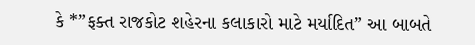કે *”ફક્ત રાજકોટ શહેરના કલાકારો માટે મર્યાદિત” આ બાબતે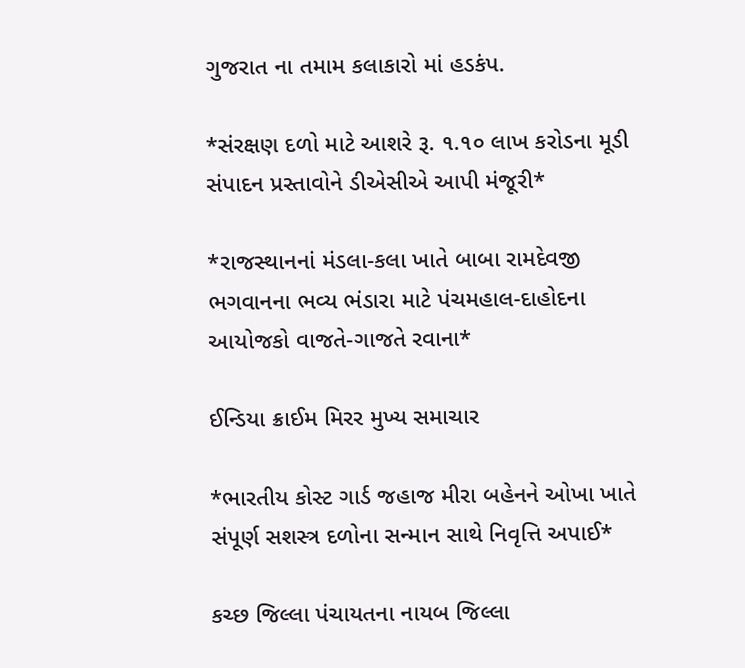ગુજરાત ના તમામ કલાકારો માં હડકંપ.

*સંરક્ષણ દળો માટે આશરે રૂ. ૧.૧૦ લાખ કરોડના મૂડી સંપાદન પ્રસ્તાવોને ડીએસીએ આપી મંજૂરી*

*રાજસ્થાનનાં મંડલા-કલા ખાતે બાબા રામદેવજી ભગવાનના ભવ્ય ભંડારા માટે પંચમહાલ-દાહોદના આયોજકો વાજતે-ગાજતે રવાના*

ઈન્ડિયા ક્રાઈમ મિરર મુખ્ય સમાચાર

*ભારતીય કોસ્ટ ગાર્ડ જહાજ મીરા બહેનને ઓખા ખાતે સંપૂર્ણ સશસ્ત્ર દળોના સન્માન સાથે નિવૃત્તિ અપાઈ*

કચ્છ જિલ્લા પંચાયતના નાયબ જિલ્લા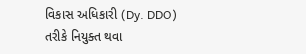વિકાસ અધિકારી (Dy. DDO) તરીકે નિયુક્ત થવા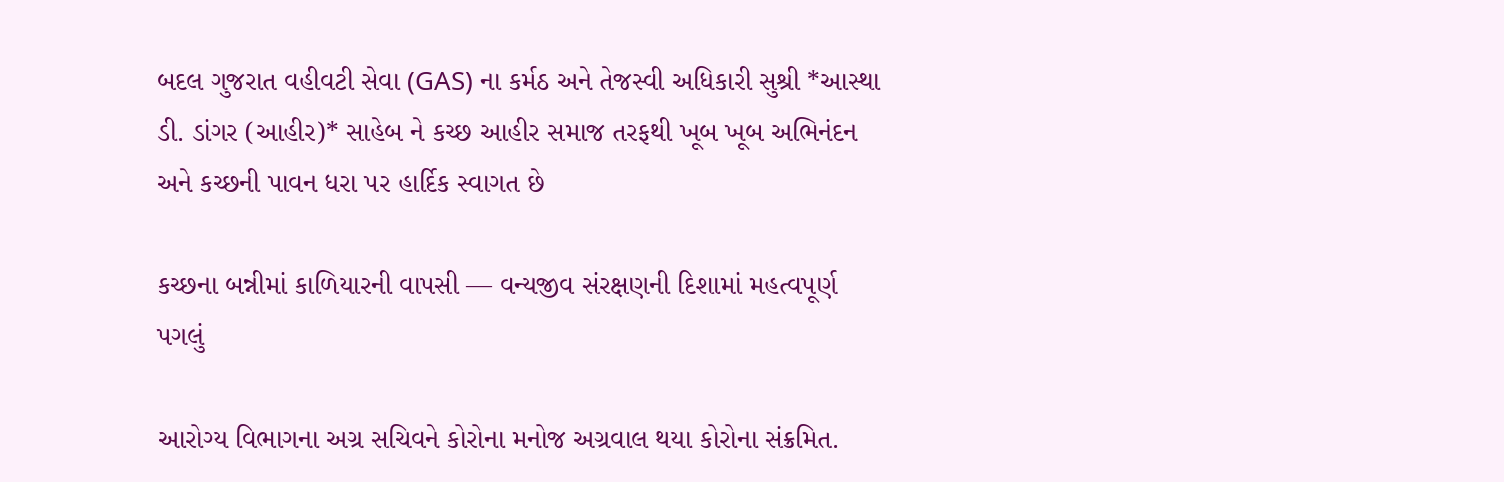બદલ ગુજરાત વહીવટી સેવા (GAS) ના કર્મઠ અને તેજસ્વી અધિકારી સુશ્રી *આસ્થા ડી. ડાંગર (આહીર)* સાહેબ ને કચ્છ આહીર સમાજ તરફથી ખૂબ ખૂબ અભિનંદન અને કચ્છની પાવન ધરા પર હાર્દિક સ્વાગત છે

કચ્છના બન્નીમાં કાળિયારની વાપસી — વન્યજીવ સંરક્ષણની દિશામાં મહત્વપૂર્ણ પગલું

આરોગ્ય વિભાગના અગ્ર સચિવને કોરોના મનોજ અગ્રવાલ થયા કોરોના સંક્રમિત.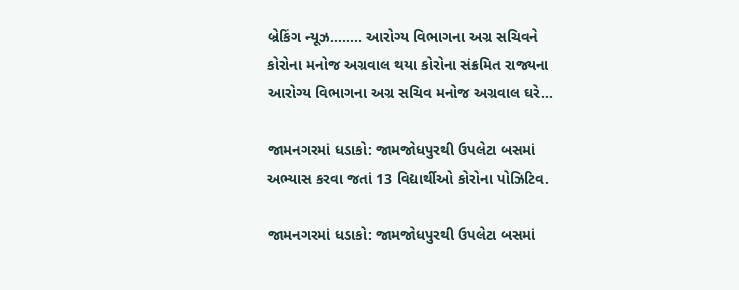બ્રેકિંગ ન્યૂઝ…….. આરોગ્ય વિભાગના અગ્ર સચિવને કોરોના મનોજ અગ્રવાલ થયા કોરોના સંક્રમિત રાજ્યના આરોગ્ય વિભાગના અગ્ર સચિવ મનોજ અગ્રવાલ ઘરે…

જામનગરમાં ધડાકો: જામજોધપુરથી ઉપલેટા બસમાં અભ્યાસ કરવા જતાં 13 વિદ્યાર્થીઓ કોરોના પોઝિટિવ.

જામનગરમાં ધડાકો: જામજોધપુરથી ઉપલેટા બસમાં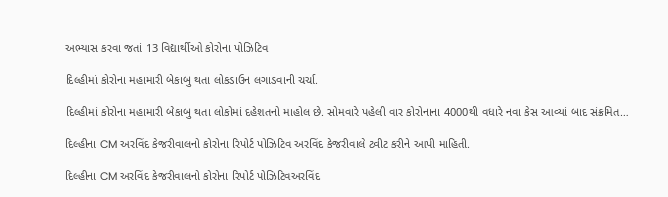અભ્યાસ કરવા જતાં 13 વિદ્યાર્થીઓ કોરોના પોઝિટિવ

દિલ્હીમાં કોરોના મહામારી બેકાબુ થતા લોકડાઉન લગાડવાની ચર્ચા.

દિલ્હીમાં કોરોના મહામારી બેકાબુ થતા લોકોમાં દહેશતનો માહોલ છે. સોમવારે પહેલી વાર કોરોનાના 4000થી વધારે નવા કેસ આવ્યાં બાદ સંક્રમિત…

દિલ્હીના CM અરવિંદ કેજરીવાલનો કોરોના રિપોર્ટ પોઝિટિવ અરવિંદ કેજરીવાલે ટ્વીટ કરીને આપી માહિતી.

દિલ્હીના CM અરવિંદ કેજરીવાલનો કોરોના રિપોર્ટ પોઝિટિવઅરવિંદ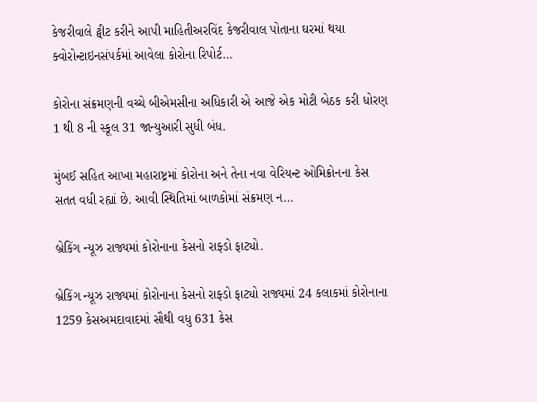કેજરીવાલે ટ્વીટ કરીને આપી માહિતીઅરવિંદ કેજરીવાલ પોતાના ઘરમાં થયા ક્વોરોન્ટાઇનસંપર્કમાં આવેલા કોરોના રિપોર્ટ…

કોરોના સંક્રમણની વચ્ચે બીએમસીના અધિકારી એ આજે એક મોટી બેઠક કરી ધોરણ 1 થી 8 ની સ્કૂલ 31 જાન્યુઆરી સુધી બંધ.

મુંબઈ સહિત આખા મહારાષ્ટ્રમાં કોરોના અને તેના નવા વેરિયન્ટ ઓમિક્રોનના કેસ સતત વધી રહ્યાં છે. આવી સ્થિતિમાં બાળકોમાં સંક્રમણ ન…

બ્રેકિંગ ન્યૂઝ રાજ્યમાં કોરોનાના કેસનો રાફ્ડો ફાટ્યો.

બ્રેકિંગ ન્યૂઝ રાજ્યમાં કોરોનાના કેસનો રાફ્ડો ફાટ્યો રાજ્યમાં 24 કલાકમાં કોરોનાના 1259 કેસઅમદાવાદમાં સૌથી વધુ 631 કેસ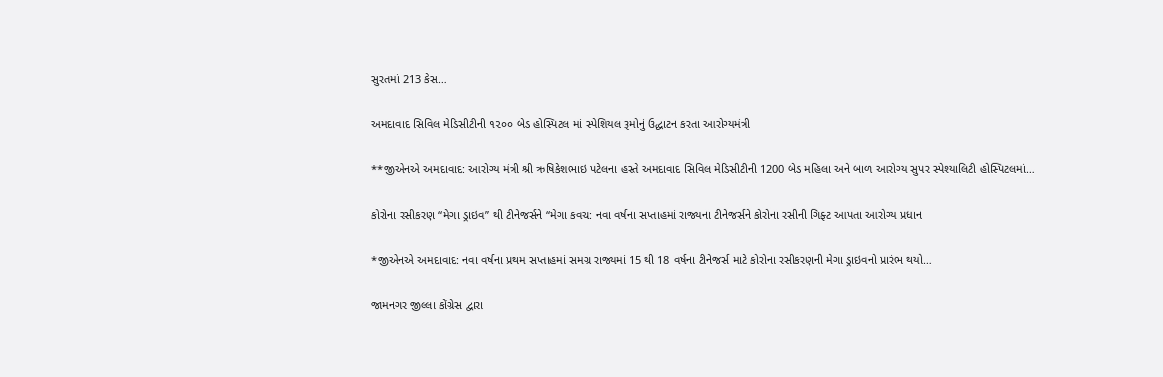સુરતમાં 213 કેસ…

અમદાવાદ સિવિલ મેડિસીટીની ૧૨૦૦ બેડ હોસ્પિટલ માં સ્પેશિયલ રૂમોનું ઉદ્ધાટન કરતા આરોગ્યમંત્રી

**જીએનએ અમદાવાદ: આરોગ્ય મંત્રી શ્રી ઋષિકેશભાઇ પટેલના હસ્તે અમદાવાદ સિવિલ મેડિસીટીની 1200 બેડ મહિલા અને બાળ આરોગ્ય સુપર સ્પેશ્યાલિટી હોસ્પિટલમાં…

કોરોના રસીકરણ “મેગા ડ્રાઇવ” થી ટીનેજર્સને “મેગા કવચ: નવા વર્ષના સપ્તાહમાં રાજ્યના ટીનેજર્સને કોરોના રસીની ગિફ્ટ આપતા આરોગ્ય પ્રધાન

*જીએનએ અમદાવાદ: નવા વર્ષના પ્રથમ સપ્તાહમાં સમગ્ર રાજ્યમાં 15 થી 18 વર્ષના ટીનેજર્સ માટે કોરોના રસીકરણની મેગા ડ્રાઇવનો પ્રારંભ થયો…

જામનગર જીલ્લા કોંગ્રેસ દ્વારા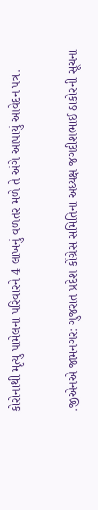કોરોનાથી મૃત્યુ પામેલના પરિવારને 4 લાખનું વળતર મળે તે અંગે આપાયું આવેદન પત્ર.

.જીએનએ જામનગર: ગુજરાત પ્રદેશ કોંગ્રેસ સમિતિના અધ્યક્ષ જગદીશભાઈ ઠાકોરની સૂચના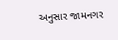અનુસાર જામનગર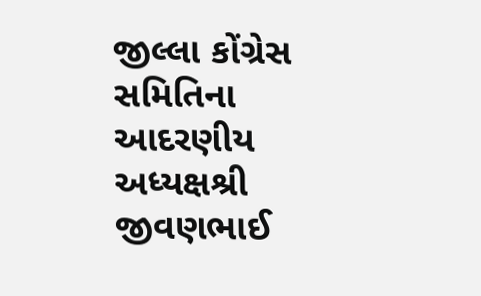જીલ્લા કોંગ્રેસ સમિતિના આદરણીય અધ્યક્ષશ્રી જીવણભાઈ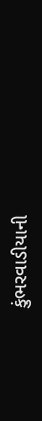કુંભરવાડીયાની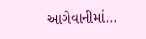આગેવાનીમાં…